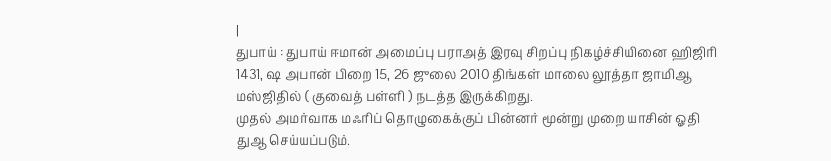|
துபாய் : துபாய் ஈமான் அமைப்பு பராஅத் இரவு சிறப்பு நிகழ்ச்சியினை ஹிஜிரி 1431, ஷ அபான் பிறை 15, 26 ஜுலை 2010 திங்கள் மாலை லூத்தா ஜாமிஆ மஸ்ஜிதில் ( குவைத் பள்ளி ) நடத்த இருக்கிறது.
முதல் அமர்வாக மஃரிப் தொழுகைக்குப் பின்னர் மூன்று முறை யாசின் ஓதி துஆ செய்யப்படும்.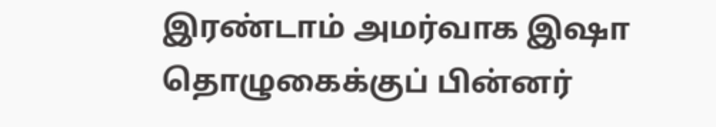இரண்டாம் அமர்வாக இஷா தொழுகைக்குப் பின்னர்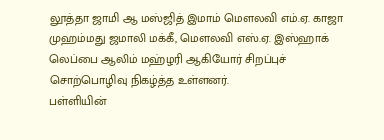லூத்தா ஜாமி ஆ மஸ்ஜித் இமாம் மௌலவி எம்.ஏ. காஜா முஹம்மது ஜமாலி மக்கீ, மௌலவி எஸ்.ஏ. இஸ்ஹாக் லெப்பை ஆலிம் மஹ்ழரி ஆகியோர் சிறப்புச் சொற்பொழிவு நிகழ்த்த உள்ளனர்.
பள்ளியின்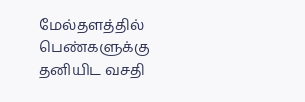மேல்தளத்தில் பெண்களுக்கு தனியிட வசதி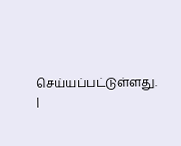செய்யப்பட்டுள்ளது.
|